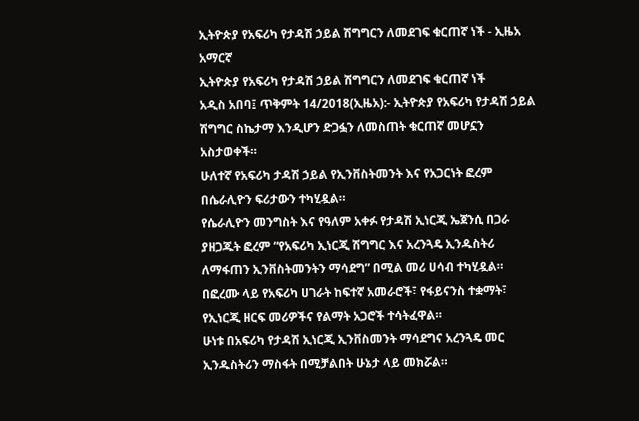ኢትዮጵያ የአፍሪካ የታዳሽ ኃይል ሽግግርን ለመደገፍ ቁርጠኛ ነች - ኢዜአ አማርኛ
ኢትዮጵያ የአፍሪካ የታዳሽ ኃይል ሽግግርን ለመደገፍ ቁርጠኛ ነች
አዲስ አበባ፤ ጥቅምት 14/2018(ኢዜአ):- ኢትዮጵያ የአፍሪካ የታዳሽ ኃይል ሽግግር ስኬታማ እንዲሆን ድጋፏን ለመስጠት ቁርጠኛ መሆኗን አስታወቀች።
ሁለተኛ የአፍሪካ ታዳሽ ኃይል የኢንቨስትመንት እና የአጋርነት ፎረም በሴራሊዮን ፍሪታውን ተካሂዷል።
የሴራሊዮን መንግስት እና የዓለም አቀፉ የታዳሽ ኢነርጂ ኤጀንሲ በጋራ ያዘጋጁት ፎረም “የአፍሪካ ኢነርጂ ሽግግር እና አረንጓዴ ኢንዱስትሪ ለማፋጠን ኢንቨስትመንትን ማሳደግ” በሚል መሪ ሀሳብ ተካሂዷል።
በፎረሙ ላይ የአፍሪካ ሀገራት ከፍተኛ አመራሮች፣ የፋይናንስ ተቋማት፣ የኢነርጂ ዘርፍ መሪዎችና የልማት አጋሮች ተሳትፈዋል።
ሁነቱ በአፍሪካ የታዳሽ ኢነርጂ ኢንቨስመንት ማሳደግና አረንጓዴ መር ኢንዱስትሪን ማስፋት በሚቻልበት ሁኔታ ላይ መክሯል።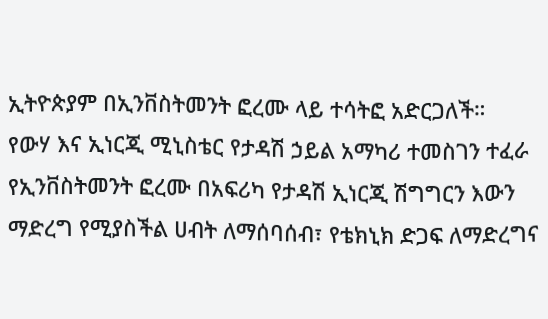ኢትዮጵያም በኢንቨስትመንት ፎረሙ ላይ ተሳትፎ አድርጋለች።
የውሃ እና ኢነርጂ ሚኒስቴር የታዳሽ ኃይል አማካሪ ተመስገን ተፈራ የኢንቨስትመንት ፎረሙ በአፍሪካ የታዳሽ ኢነርጂ ሽግግርን እውን ማድረግ የሚያስችል ሀብት ለማሰባሰብ፣ የቴክኒክ ድጋፍ ለማድረግና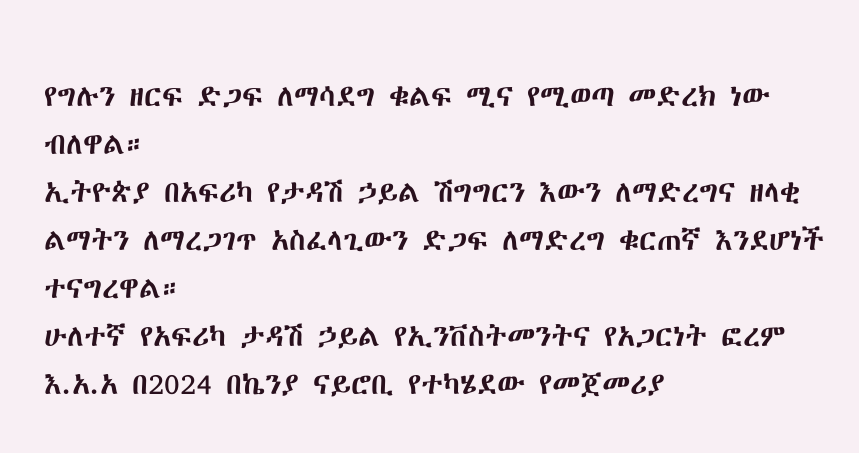የግሉን ዘርፍ ድጋፍ ለማሳደግ ቁልፍ ሚና የሚወጣ መድረክ ነው ብለዋል።
ኢትዮጵያ በአፍሪካ የታዳሽ ኃይል ሽግግርን እውን ለማድረግና ዘላቂ ልማትን ለማረጋገጥ አስፈላጊውን ድጋፍ ለማድረግ ቁርጠኛ እንደሆነች ተናግረዋል።
ሁለተኛ የአፍሪካ ታዳሽ ኃይል የኢንቨስትመንትና የአጋርነት ፎረም እ.አ.አ በ2024 በኬንያ ናይሮቢ የተካሄደው የመጀመሪያ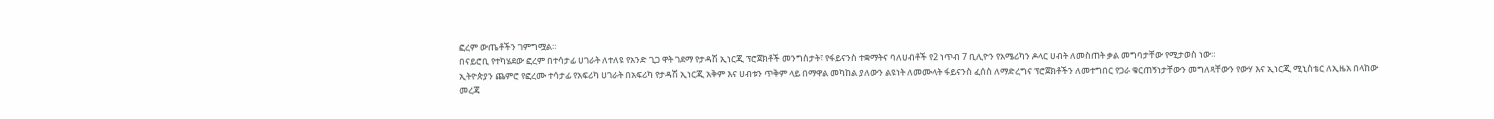ፎረም ውጤቶችን ገምግሟል።
በናይሮቢ የተካሄደው ፎረም በተሳታፊ ሀገራት ለተለዩ የአንድ ጊጋ ዋት ገደማ የታዳሽ ኢነርጂ ፕሮጀክቶች መንግስታት፣ የፋይናንስ ተቋማትና ባለሀብቶች የ2 ነጥብ 7 ቢሊዮን የአሜሪካን ዶላር ሀብት ለመስጠት ቃል መግባታቸው የሚታወስ ነው።
ኢትዮጵያን ጨምሮ የፎረሙ ተሳታፊ የአፍሪካ ሀገራት በአፍሪካ የታዳሽ ኢነርጂ አቅም እና ሀብቱን ጥቅም ላይ በማዋል መካከል ያለውን ልዩነት ለመሙላት ፋይናንስ ፈሰስ ለማድረግና ፕሮጀክቶችን ለመተግበር የጋራ ቁርጠኝነታቸውን መግለጻቸውን የውሃ እና ኢነርጂ ሚኒስቴር ለኢዜአ በላከው መረጃ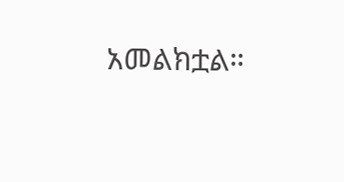አመልክቷል።